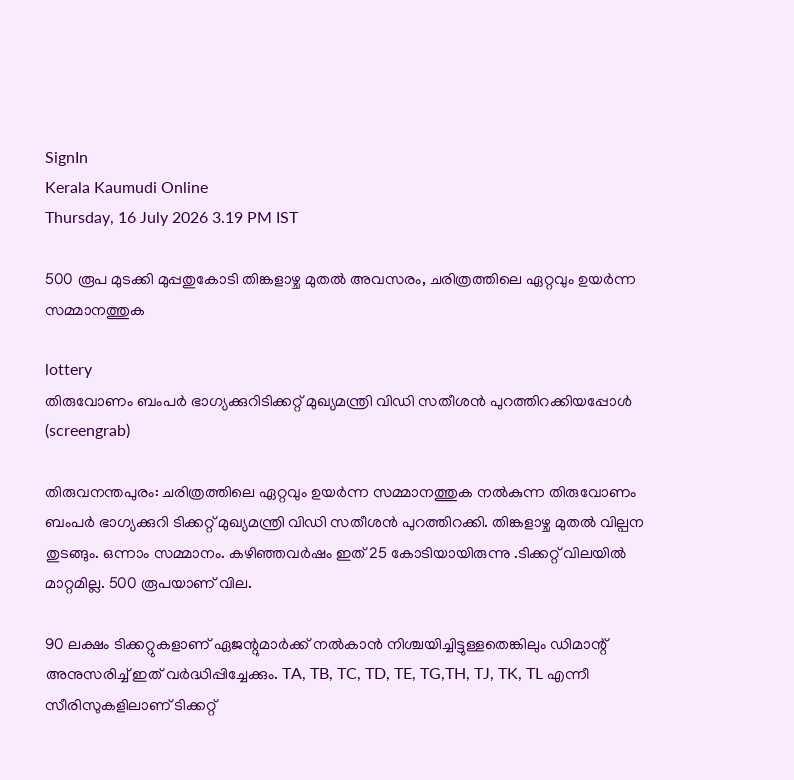SignIn
Kerala Kaumudi Online
Thursday, 16 July 2026 3.19 PM IST

500 രൂപ മുടക്കി മുപ്പതുകോടി തിങ്കളാഴ്ച മുതൽ അവസരം, ചരിത്രത്തിലെ ഏറ്റവും ഉയർന്ന സമ്മാനത്തുക

lottery
തിരുവോണം ബംപർ ഭാഗ്യക്കുറിടിക്കറ്റ് മുഖ്യമന്ത്രി വിഡി സതീശൻ പുറത്തിറക്കിയപ്പോൾ (screengrab)

തിരുവനന്തപുരം: ചരിത്രത്തിലെ ഏറ്റവും ഉയർന്ന സമ്മാനത്തുക നൽകുന്ന തിരുവോണം ബംപർ ഭാഗ്യക്കുറി ടിക്കറ്റ് മുഖ്യമന്ത്രി വിഡി സതീശൻ പുറത്തിറക്കി. തിങ്കളാഴ്ച മുതൽ വില്പന തുടങ്ങും. ഒന്നാം സമ്മാനം. കഴിഞ്ഞവർഷം ഇത് 25 കോടിയായിരുന്നു .ടിക്കറ്റ് വിലയിൽ മാറ്റമില്ല. 500 രൂപയാണ് വില.

90 ലക്ഷം ടിക്കറ്റുകളാണ് ഏജന്റുമാർക്ക് നൽകാൻ നിശ്ചയിച്ചിട്ടുള്ളതെങ്കിലും ഡിമാന്റ് അനുസരിച്ച് ഇത് വർദ്ധിപ്പിച്ചേക്കും. TA, TB, TC, TD, TE, TG,TH, TJ, TK, TL എന്നീ സീരിസുകളിലാണ് ടിക്കറ്റ്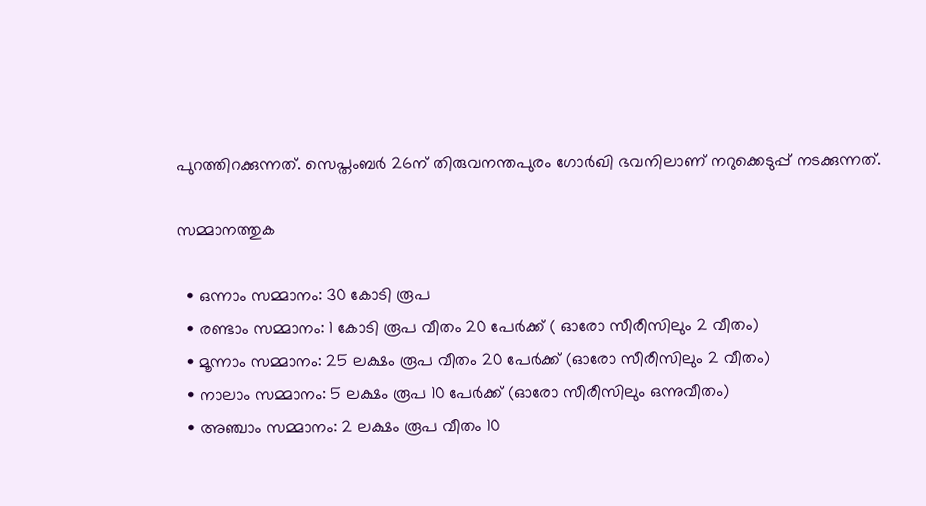പുറത്തിറക്കുന്നത്. സെപ്തംബർ 26ന് തിരുവനന്തപുരം ഗോർഖി ഭവനിലാണ് നറുക്കെടുപ്പ് നടക്കുന്നത്.

സമ്മാനത്തുക

  • ഒന്നാം സമ്മാനം: 30 കോടി രൂപ
  • രണ്ടാം സമ്മാനം: 1 കോടി രൂപ വീതം 20 പേര്‍ക്ക് ( ഓരോ സീരീസിലും 2 വീതം)
  • മൂന്നാം സമ്മാനം: 25 ലക്ഷം രൂപ വീതം 20 പേര്‍ക്ക് (ഓരോ സീരീസിലും 2 വീതം)
  • നാലാം സമ്മാനം: 5 ലക്ഷം രൂപ 10 പേര്‍ക്ക് (ഓരോ സീരീസിലും ഒന്നുവീതം)
  • അഞ്ചാം സമ്മാനം: 2 ലക്ഷം രൂപ വീതം 10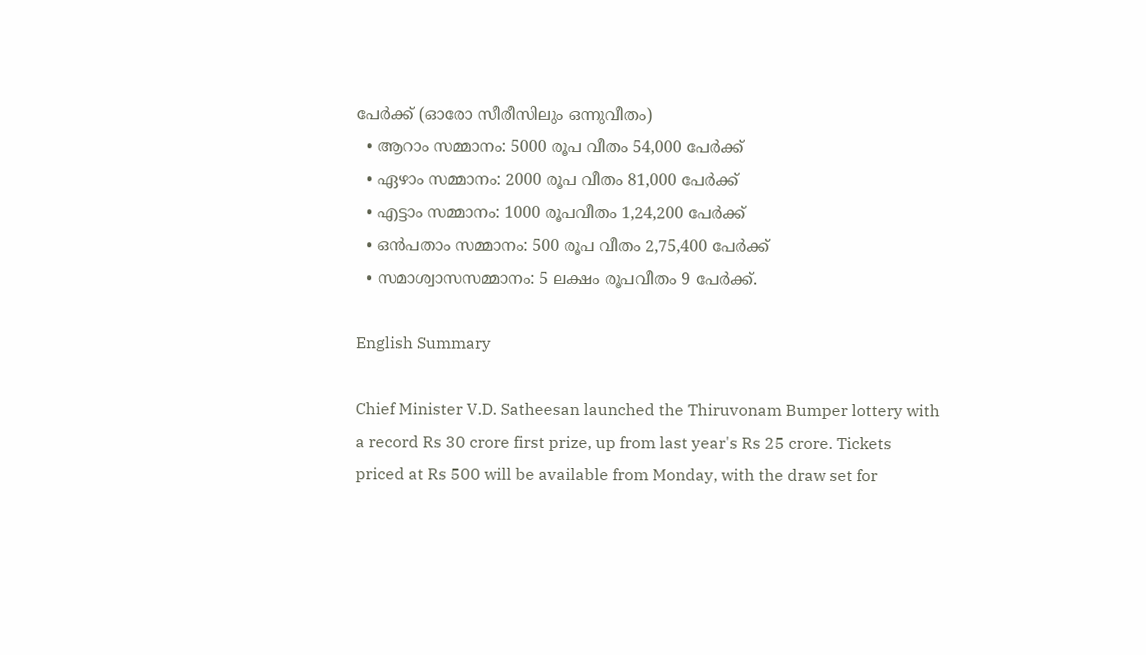പേര്‍ക്ക് (ഓരോ സീരീസിലും ഒന്നുവീതം)
  • ആറാം സമ്മാനം: 5000 രൂപ വീതം 54,000 പേര്‍ക്ക്
  • ഏഴാം സമ്മാനം: 2000 രൂപ വീതം 81,000 പേര്‍ക്ക്
  • എട്ടാം സമ്മാനം: 1000 രൂപവീതം 1,24,200 പേര്‍ക്ക്
  • ഒന്‍പതാം സമ്മാനം: 500 രൂപ വീതം 2,75,400 പേര്‍ക്ക്
  • സമാശ്വാസസമ്മാനം: 5 ലക്ഷം രൂപവീതം 9 പേര്‍ക്ക്.

English Summary

Chief Minister V.D. Satheesan launched the Thiruvonam Bumper lottery with a record Rs 30 crore first prize, up from last year's Rs 25 crore. Tickets priced at Rs 500 will be available from Monday, with the draw set for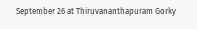September 26 at Thiruvananthapuram Gorky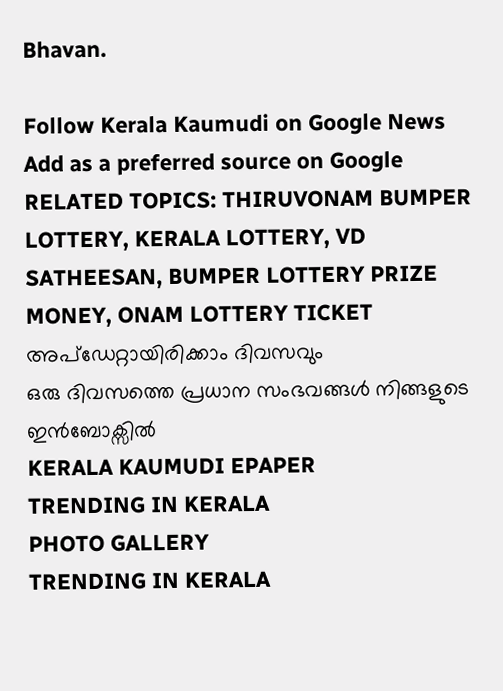Bhavan.

Follow Kerala Kaumudi on Google News Add as a preferred source on Google
RELATED TOPICS: THIRUVONAM BUMPER LOTTERY, KERALA LOTTERY, VD SATHEESAN, BUMPER LOTTERY PRIZE MONEY, ONAM LOTTERY TICKET
അപ്ഡേറ്റായിരിക്കാം ദിവസവും
ഒരു ദിവസത്തെ പ്രധാന സംഭവങ്ങൾ നിങ്ങളുടെ ഇൻബോക്സിൽ
KERALA KAUMUDI EPAPER
TRENDING IN KERALA
PHOTO GALLERY
TRENDING IN KERALA